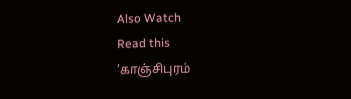Also Watch
Read this
’காஞ்சிபுரம்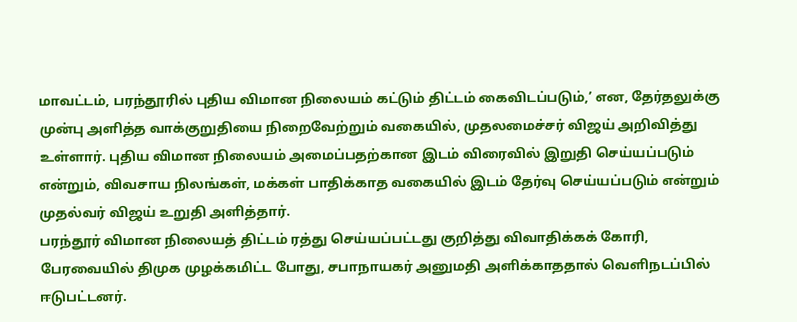மாவட்டம், பரந்தூரில் புதிய விமான நிலையம் கட்டும் திட்டம் கைவிடப்படும்,’ என, தேர்தலுக்கு முன்பு அளித்த வாக்குறுதியை நிறைவேற்றும் வகையில், முதலமைச்சர் விஜய் அறிவித்து உள்ளார். புதிய விமான நிலையம் அமைப்பதற்கான இடம் விரைவில் இறுதி செய்யப்படும் என்றும், விவசாய நிலங்கள், மக்கள் பாதிக்காத வகையில் இடம் தேர்வு செய்யப்படும் என்றும் முதல்வர் விஜய் உறுதி அளித்தார்.
பரந்தூர் விமான நிலையத் திட்டம் ரத்து செய்யப்பட்டது குறித்து விவாதிக்கக் கோரி, பேரவையில் திமுக முழக்கமிட்ட போது, சபாநாயகர் அனுமதி அளிக்காததால் வெளிநடப்பில் ஈடுபட்டனர்.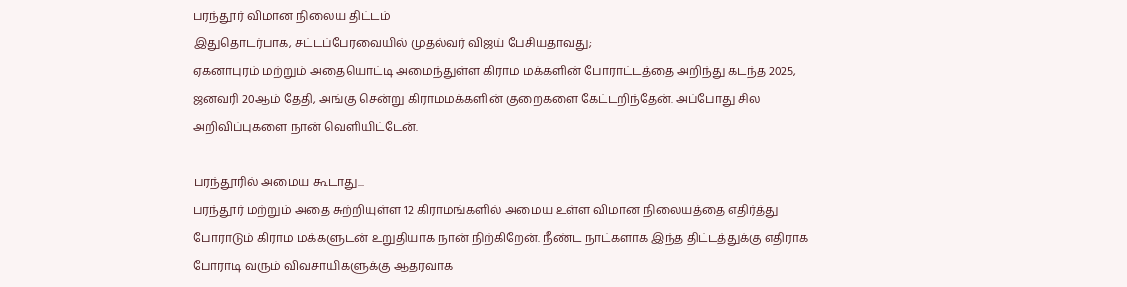பரந்தூர் விமான நிலைய திட்டம்
இதுதொடர்பாக, சட்டப்பேரவையில் முதல்வர் விஜய் பேசியதாவது;
ஏகனாபுரம் மற்றும் அதையொட்டி அமைந்துள்ள கிராம மக்களின் போராட்டத்தை அறிந்து கடந்த 2025, ஜனவரி 20ஆம் தேதி, அங்கு சென்று கிராமமக்களின் குறைகளை கேட்டறிந்தேன். அப்போது சில அறிவிப்புகளை நான் வெளியிட்டேன்.

பரந்தூரில் அமைய கூடாது...
பரந்தூர் மற்றும் அதை சுற்றியுள்ள 12 கிராமங்களில் அமைய உள்ள விமான நிலையத்தை எதிர்த்து போராடும் கிராம மக்களுடன் உறுதியாக நான் நிற்கிறேன். நீண்ட நாட்களாக இந்த திட்டத்துக்கு எதிராக போராடி வரும் விவசாயிகளுக்கு ஆதரவாக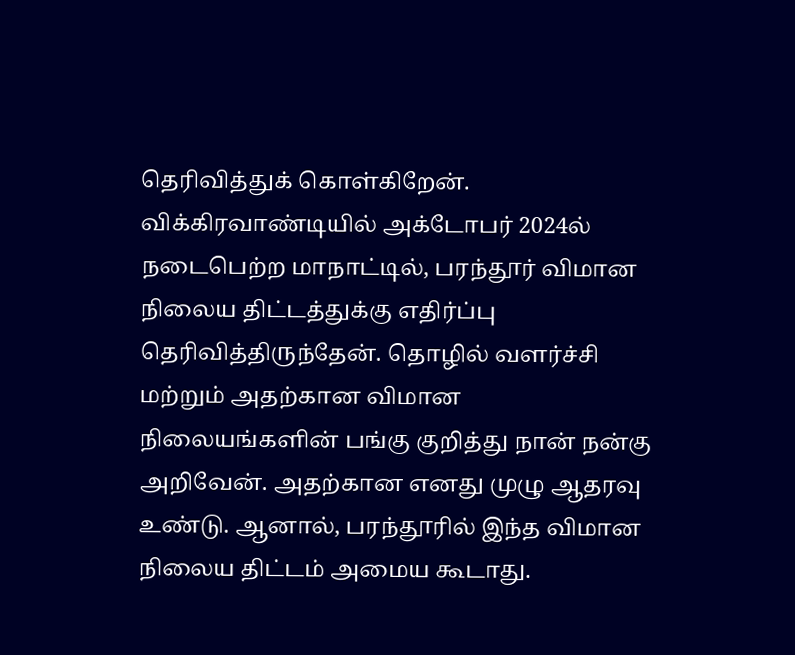தெரிவித்துக் கொள்கிறேன். விக்கிரவாண்டியில் அக்டோபர் 2024ல் நடைபெற்ற மாநாட்டில், பரந்தூர் விமான நிலைய திட்டத்துக்கு எதிர்ப்பு தெரிவித்திருந்தேன். தொழில் வளர்ச்சி மற்றும் அதற்கான விமான நிலையங்களின் பங்கு குறித்து நான் நன்கு அறிவேன். அதற்கான எனது முழு ஆதரவு உண்டு. ஆனால், பரந்தூரில் இந்த விமான நிலைய திட்டம் அமைய கூடாது.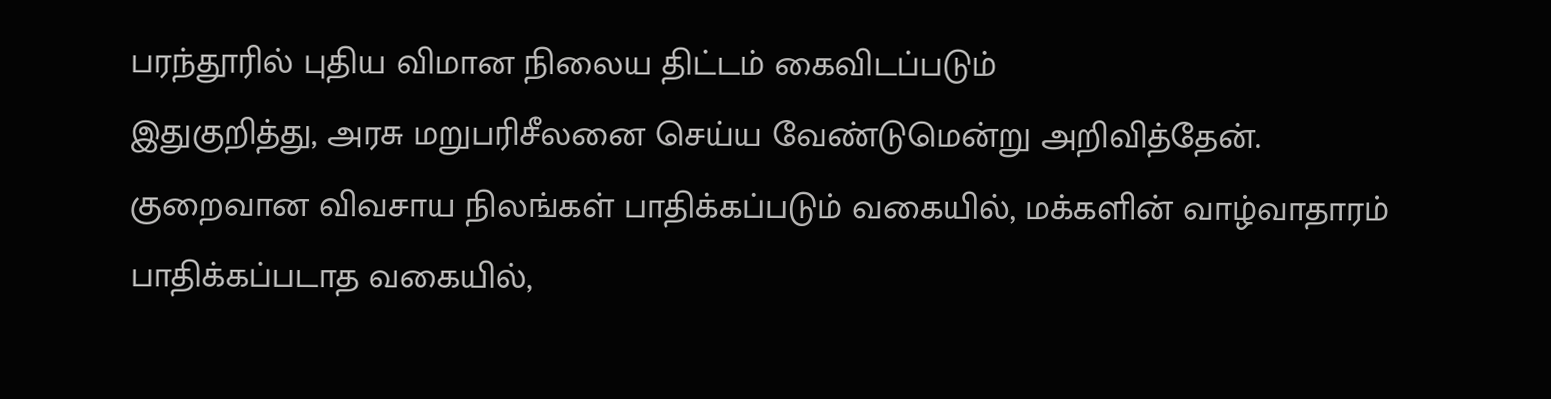பரந்தூரில் புதிய விமான நிலைய திட்டம் கைவிடப்படும்
இதுகுறித்து, அரசு மறுபரிசீலனை செய்ய வேண்டுமென்று அறிவித்தேன். குறைவான விவசாய நிலங்கள் பாதிக்கப்படும் வகையில், மக்களின் வாழ்வாதாரம் பாதிக்கப்படாத வகையில்,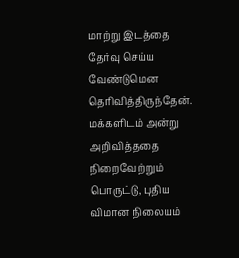மாற்று இடத்தை தேர்வு செய்ய வேண்டுமென தெரிவித்திருந்தேன். மக்களிடம் அன்று அறிவித்ததை நிறைவேற்றும் பொருட்டு, புதிய விமான நிலையம்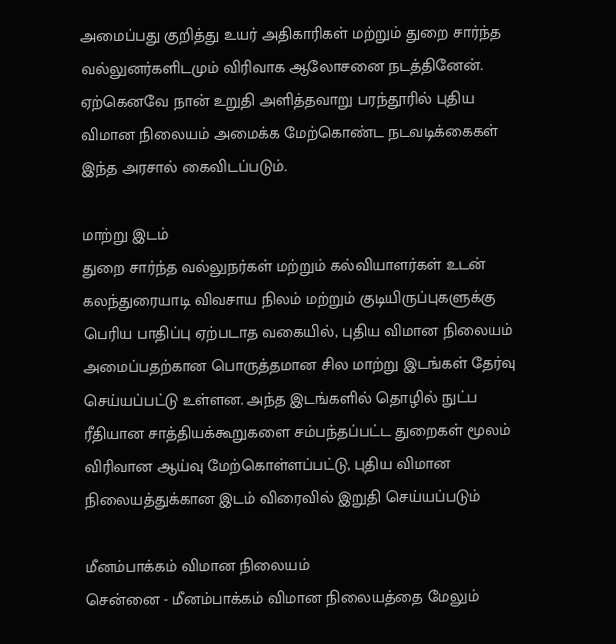அமைப்பது குறித்து உயர் அதிகாரிகள் மற்றும் துறை சார்ந்த வல்லுனர்களிடமும் விரிவாக ஆலோசனை நடத்தினேன். ஏற்கெனவே நான் உறுதி அளித்தவாறு பரந்தூரில் புதிய விமான நிலையம் அமைக்க மேற்கொண்ட நடவடிக்கைகள் இந்த அரசால் கைவிடப்படும்.

மாற்று இடம்
துறை சார்ந்த வல்லுநர்கள் மற்றும் கல்வியாளர்கள் உடன் கலந்துரையாடி விவசாய நிலம் மற்றும் குடியிருப்புகளுக்கு பெரிய பாதிப்பு ஏற்படாத வகையில், புதிய விமான நிலையம் அமைப்பதற்கான பொருத்தமான சில மாற்று இடங்கள் தேர்வு செய்யப்பட்டு உள்ளன. அந்த இடங்களில் தொழில் நுட்ப ரீதியான சாத்தியக்கூறுகளை சம்பந்தப்பட்ட துறைகள் மூலம் விரிவான ஆய்வு மேற்கொள்ளப்பட்டு, புதிய விமான நிலையத்துக்கான இடம் விரைவில் இறுதி செய்யப்படும்

மீனம்பாக்கம் விமான நிலையம்
சென்னை - மீனம்பாக்கம் விமான நிலையத்தை மேலும்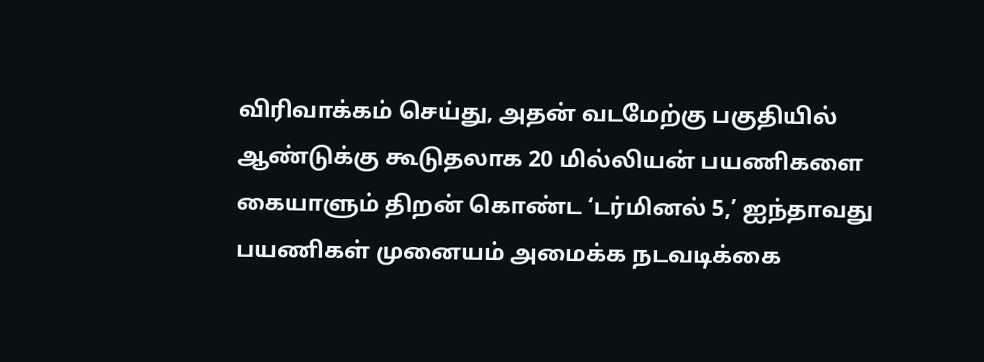விரிவாக்கம் செய்து, அதன் வடமேற்கு பகுதியில் ஆண்டுக்கு கூடுதலாக 20 மில்லியன் பயணிகளை கையாளும் திறன் கொண்ட ‘டர்மினல் 5,’ ஐந்தாவது பயணிகள் முனையம் அமைக்க நடவடிக்கை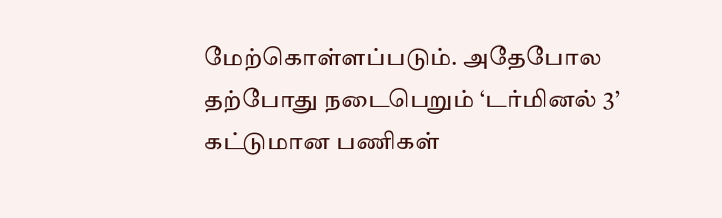மேற்கொள்ளப்படும். அதேபோல தற்போது நடைபெறும் ‘டர்மினல் 3’ கட்டுமான பணிகள்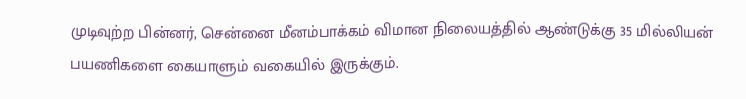முடிவுற்ற பின்னர், சென்னை மீனம்பாக்கம் விமான நிலையத்தில் ஆண்டுக்கு 35 மில்லியன் பயணிகளை கையாளும் வகையில் இருக்கும்.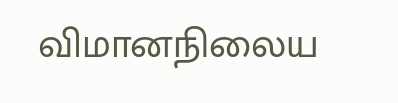விமானநிலைய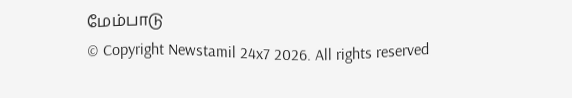மேம்பாடு
© Copyright Newstamil 24x7 2026. All rights reserved